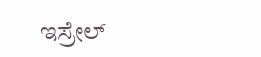ಇಸ್ರೇಲ್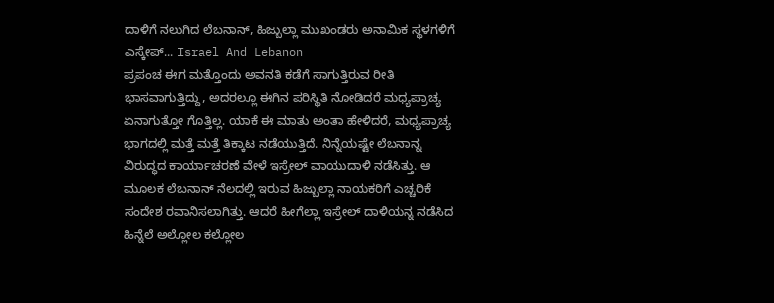ದಾಳಿಗೆ ನಲುಗಿದ ಲೆಬನಾನ್, ಹಿಜ್ಬುಲ್ಲಾ ಮುಖಂಡರು ಅನಾಮಿಕ ಸ್ಥಳಗಳಿಗೆ ಎಸ್ಕೇಪ್... Israel And Lebanon
ಪ್ರಪಂಚ ಈಗ ಮತ್ತೊಂದು ಅವನತಿ ಕಡೆಗೆ ಸಾಗುತ್ತಿರುವ ರೀತಿ ಭಾಸವಾಗುತ್ತಿದ್ದು, ಅದರಲ್ಲೂ ಈಗಿನ ಪರಿಸ್ಥಿತಿ ನೋಡಿದರೆ ಮಧ್ಯಪ್ರಾಚ್ಯ ಏನಾಗುತ್ತೋ ಗೊತ್ತಿಲ್ಲ. ಯಾಕೆ ಈ ಮಾತು ಅಂತಾ ಹೇಳಿದರೆ, ಮಧ್ಯಪ್ರಾಚ್ಯ ಭಾಗದಲ್ಲಿ ಮತ್ತೆ ಮತ್ತೆ ತಿಕ್ಕಾಟ ನಡೆಯುತ್ತಿದೆ. ನಿನ್ನೆಯಷ್ಟೇ ಲೆಬನಾನ್ನ ವಿರುದ್ಧದ ಕಾರ್ಯಾಚರಣೆ ವೇಳೆ ಇಸ್ರೇಲ್ ವಾಯುದಾಳಿ ನಡೆಸಿತ್ತು. ಆ ಮೂಲಕ ಲೆಬನಾನ್ ನೆಲದಲ್ಲಿ ಇರುವ ಹಿಜ್ಬುಲ್ಲಾ ನಾಯಕರಿಗೆ ಎಚ್ಚರಿಕೆ ಸಂದೇಶ ರವಾನಿಸಲಾಗಿತ್ತು. ಆದರೆ ಹೀಗೆಲ್ಲಾ ಇಸ್ರೇಲ್ ದಾಳಿಯನ್ನ ನಡೆಸಿದ ಹಿನ್ನೆಲೆ ಅಲ್ಲೋಲ ಕಲ್ಲೋಲ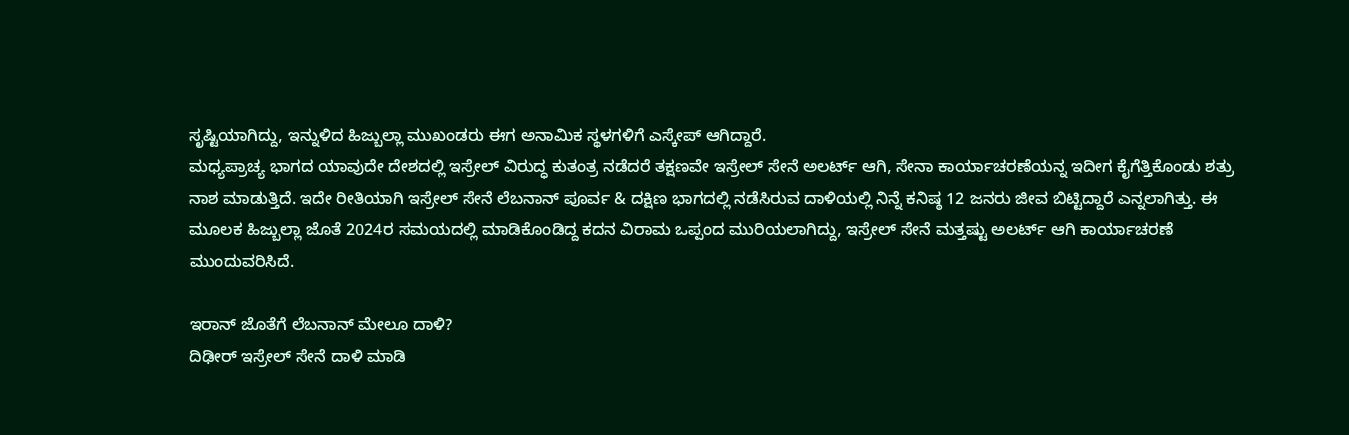ಸೃಷ್ಟಿಯಾಗಿದ್ದು, ಇನ್ನುಳಿದ ಹಿಜ್ಬುಲ್ಲಾ ಮುಖಂಡರು ಈಗ ಅನಾಮಿಕ ಸ್ಥಳಗಳಿಗೆ ಎಸ್ಕೇಪ್ ಆಗಿದ್ದಾರೆ.
ಮಧ್ಯಪ್ರಾಚ್ಯ ಭಾಗದ ಯಾವುದೇ ದೇಶದಲ್ಲಿ ಇಸ್ರೇಲ್ ವಿರುದ್ಧ ಕುತಂತ್ರ ನಡೆದರೆ ತಕ್ಷಣವೇ ಇಸ್ರೇಲ್ ಸೇನೆ ಅಲರ್ಟ್ ಆಗಿ, ಸೇನಾ ಕಾರ್ಯಾಚರಣೆಯನ್ನ ಇದೀಗ ಕೈಗೆತ್ತಿಕೊಂಡು ಶತ್ರು ನಾಶ ಮಾಡುತ್ತಿದೆ. ಇದೇ ರೀತಿಯಾಗಿ ಇಸ್ರೇಲ್ ಸೇನೆ ಲೆಬನಾನ್ ಪೂರ್ವ & ದಕ್ಷಿಣ ಭಾಗದಲ್ಲಿ ನಡೆಸಿರುವ ದಾಳಿಯಲ್ಲಿ ನಿನ್ನೆ ಕನಿಷ್ಠ 12 ಜನರು ಜೀವ ಬಿಟ್ಟಿದ್ದಾರೆ ಎನ್ನಲಾಗಿತ್ತು. ಈ ಮೂಲಕ ಹಿಜ್ಬುಲ್ಲಾ ಜೊತೆ 2024ರ ಸಮಯದಲ್ಲಿ ಮಾಡಿಕೊಂಡಿದ್ದ ಕದನ ವಿರಾಮ ಒಪ್ಪಂದ ಮುರಿಯಲಾಗಿದ್ದು, ಇಸ್ರೇಲ್ ಸೇನೆ ಮತ್ತಷ್ಟು ಅಲರ್ಟ್ ಆಗಿ ಕಾರ್ಯಾಚರಣೆ ಮುಂದುವರಿಸಿದೆ.

ಇರಾನ್ ಜೊತೆಗೆ ಲೆಬನಾನ್ ಮೇಲೂ ದಾಳಿ?
ದಿಢೀರ್ ಇಸ್ರೇಲ್ ಸೇನೆ ದಾಳಿ ಮಾಡಿ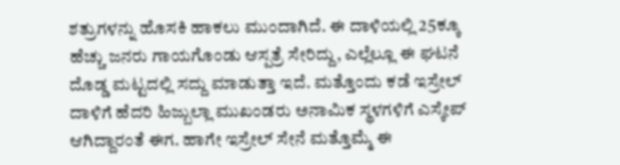ಶತ್ರುಗಳನ್ನು ಹೊಸಕಿ ಹಾಕಲು ಮುಂದಾಗಿದೆ. ಈ ದಾಳಿಯಲ್ಲಿ 25ಕ್ಕೂ ಹೆಚ್ಚು ಜನರು ಗಾಯಗೊಂಡು ಆಸ್ಪತ್ರೆ ಸೇರಿದ್ದು, ಎಲ್ಲೆಲ್ಲೂ ಈ ಘಟನೆ ದೊಡ್ಡ ಮಟ್ಟದಲ್ಲಿ ಸದ್ದು ಮಾಡುತ್ತಾ ಇದೆ. ಮತ್ತೊಂದು ಕಡೆ ಇಸ್ರೇಲ್ ದಾಳಿಗೆ ಹೆದರಿ ಹಿಜ್ಬುಲ್ಲಾ ಮುಖಂಡರು ಅನಾಮಿಕ ಸ್ಥಳಗಳಿಗೆ ಎಸ್ಕೇಪ್ ಆಗಿದ್ದಾರಂತೆ ಈಗ. ಹಾಗೇ ಇಸ್ರೇಲ್ ಸೇನೆ ಮತ್ತೊಮ್ಮೆ ಈ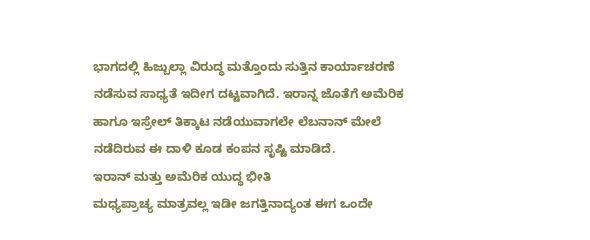ಭಾಗದಲ್ಲಿ ಹಿಜ್ಬುಲ್ಲಾ ವಿರುದ್ಧ ಮತ್ತೊಂದು ಸುತ್ತಿನ ಕಾರ್ಯಾಚರಣೆ ನಡೆಸುವ ಸಾಧ್ಯತೆ ಇದೀಗ ದಟ್ಟವಾಗಿದೆ. ಇರಾನ್ನ ಜೊತೆಗೆ ಅಮೆರಿಕ ಹಾಗೂ ಇಸ್ರೇಲ್ ತಿಕ್ಕಾಟ ನಡೆಯುವಾಗಲೇ ಲೆಬನಾನ್ ಮೇಲೆ ನಡೆದಿರುವ ಈ ದಾಳಿ ಕೂಡ ಕಂಪನ ಸೃಷ್ಟಿ ಮಾಡಿದೆ.
ಇರಾನ್ ಮತ್ತು ಅಮೆರಿಕ ಯುದ್ಧ ಭೀತಿ
ಮಧ್ಯಪ್ರಾಚ್ಯ ಮಾತ್ರವಲ್ಲ ಇಡೀ ಜಗತ್ತಿನಾದ್ಯಂತ ಈಗ ಒಂದೇ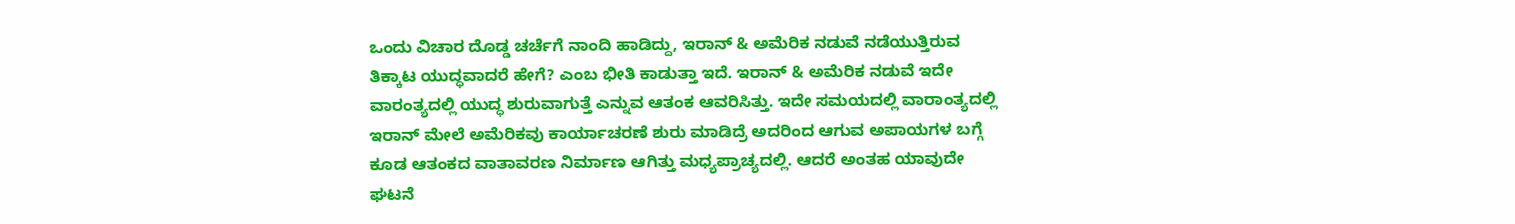ಒಂದು ವಿಚಾರ ದೊಡ್ಡ ಚರ್ಚೆಗೆ ನಾಂದಿ ಹಾಡಿದ್ದು, ಇರಾನ್ & ಅಮೆರಿಕ ನಡುವೆ ನಡೆಯುತ್ತಿರುವ ತಿಕ್ಕಾಟ ಯುದ್ಧವಾದರೆ ಹೇಗೆ? ಎಂಬ ಭೀತಿ ಕಾಡುತ್ತಾ ಇದೆ. ಇರಾನ್ & ಅಮೆರಿಕ ನಡುವೆ ಇದೇ ವಾರಂತ್ಯದಲ್ಲಿ ಯುದ್ಧ ಶುರುವಾಗುತ್ತೆ ಎನ್ನುವ ಆತಂಕ ಆವರಿಸಿತ್ತು. ಇದೇ ಸಮಯದಲ್ಲಿ ವಾರಾಂತ್ಯದಲ್ಲಿ ಇರಾನ್ ಮೇಲೆ ಅಮೆರಿಕವು ಕಾರ್ಯಾಚರಣೆ ಶುರು ಮಾಡಿದ್ರೆ ಅದರಿಂದ ಆಗುವ ಅಪಾಯಗಳ ಬಗ್ಗೆ ಕೂಡ ಆತಂಕದ ವಾತಾವರಣ ನಿರ್ಮಾಣ ಆಗಿತ್ತು ಮಧ್ಯಪ್ರಾಚ್ಯದಲ್ಲಿ. ಆದರೆ ಅಂತಹ ಯಾವುದೇ ಘಟನೆ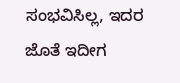ಸಂಭವಿಸಿಲ್ಲ, ಇದರ ಜೊತೆ ಇದೀಗ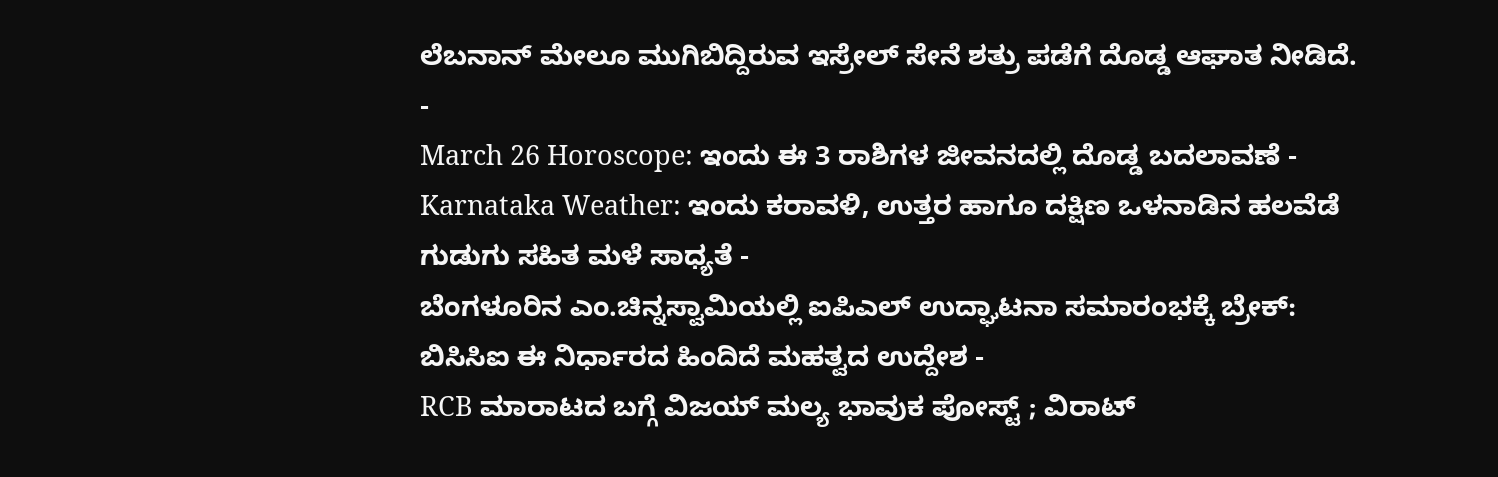ಲೆಬನಾನ್ ಮೇಲೂ ಮುಗಿಬಿದ್ದಿರುವ ಇಸ್ರೇಲ್ ಸೇನೆ ಶತ್ರು ಪಡೆಗೆ ದೊಡ್ಡ ಆಘಾತ ನೀಡಿದೆ.
-
March 26 Horoscope: ಇಂದು ಈ 3 ರಾಶಿಗಳ ಜೀವನದಲ್ಲಿ ದೊಡ್ಡ ಬದಲಾವಣೆ -
Karnataka Weather: ಇಂದು ಕರಾವಳಿ, ಉತ್ತರ ಹಾಗೂ ದಕ್ಷಿಣ ಒಳನಾಡಿನ ಹಲವೆಡೆ ಗುಡುಗು ಸಹಿತ ಮಳೆ ಸಾಧ್ಯತೆ -
ಬೆಂಗಳೂರಿನ ಎಂ.ಚಿನ್ನಸ್ವಾಮಿಯಲ್ಲಿ ಐಪಿಎಲ್ ಉದ್ಘಾಟನಾ ಸಮಾರಂಭಕ್ಕೆ ಬ್ರೇಕ್: ಬಿಸಿಸಿಐ ಈ ನಿರ್ಧಾರದ ಹಿಂದಿದೆ ಮಹತ್ವದ ಉದ್ದೇಶ -
RCB ಮಾರಾಟದ ಬಗ್ಗೆ ವಿಜಯ್ ಮಲ್ಯ ಭಾವುಕ ಪೋಸ್ಟ್ ; ವಿರಾಟ್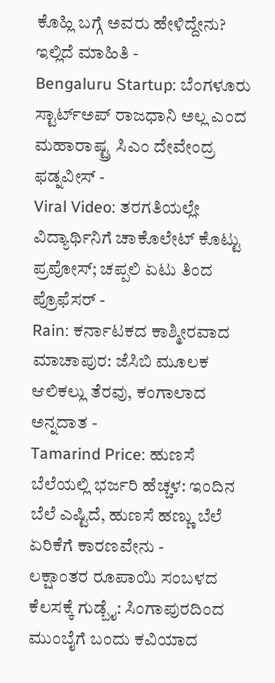ಕೊಹ್ಲಿ ಬಗ್ಗೆ ಅವರು ಹೇಳಿದ್ದೇನು? ಇಲ್ಲಿದೆ ಮಾಹಿತಿ -
Bengaluru Startup: ಬೆಂಗಳೂರು ಸ್ಟಾರ್ಟ್ಅಪ್ ರಾಜಧಾನಿ ಅಲ್ಲ ಎಂದ ಮಹಾರಾಷ್ಟ್ರ ಸಿಎಂ ದೇವೇಂದ್ರ ಫಡ್ನವೀಸ್ -
Viral Video: ತರಗತಿಯಲ್ಲೇ ವಿದ್ಯಾರ್ಥಿನಿಗೆ ಚಾಕೊಲೇಟ್ ಕೊಟ್ಟು ಪ್ರಪೋಸ್; ಚಪ್ಪಲಿ ಏಟು ತಿಂದ ಪ್ರೊಫೆಸರ್ -
Rain: ಕರ್ನಾಟಕದ ಕಾಶ್ಮೀರವಾದ ಮಾಚಾಪುರ: ಜೆಸಿಬಿ ಮೂಲಕ ಆಲಿಕಲ್ಲು ತೆರವು, ಕಂಗಾಲಾದ ಅನ್ನದಾತ -
Tamarind Price: ಹುಣಸೆ ಬೆಲೆಯಲ್ಲಿ ಭರ್ಜರಿ ಹೆಚ್ಚಳ: ಇಂದಿನ ಬೆಲೆ ಎಷ್ಟಿದೆ, ಹುಣಸೆ ಹಣ್ಣು ಬೆಲೆ ಏರಿಕೆಗೆ ಕಾರಣವೇನು -
ಲಕ್ಷಾಂತರ ರೂಪಾಯಿ ಸಂಬಳದ ಕೆಲಸಕ್ಕೆ ಗುಡ್ಬೈ: ಸಿಂಗಾಪುರದಿಂದ ಮುಂಬೈಗೆ ಬಂದು ಕವಿಯಾದ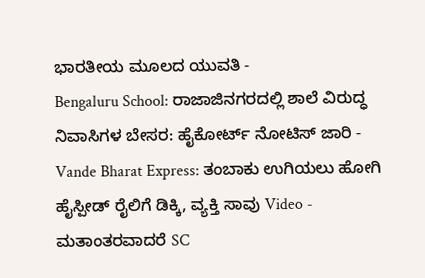ಭಾರತೀಯ ಮೂಲದ ಯುವತಿ -
Bengaluru School: ರಾಜಾಜಿನಗರದಲ್ಲಿ ಶಾಲೆ ವಿರುದ್ಧ ನಿವಾಸಿಗಳ ಬೇಸರ: ಹೈಕೋರ್ಟ್ ನೋಟಿಸ್ ಜಾರಿ -
Vande Bharat Express: ತಂಬಾಕು ಉಗಿಯಲು ಹೋಗಿ ಹೈಸ್ಪೀಡ್ ರೈಲಿಗೆ ಡಿಕ್ಕಿ, ವ್ಯಕ್ತಿ ಸಾವು Video -
ಮತಾಂತರವಾದರೆ SC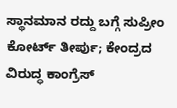ಸ್ಥಾನಮಾನ ರದ್ದು ಬಗ್ಗೆ ಸುಪ್ರೀಂ ಕೋರ್ಟ್ ತೀರ್ಪು; ಕೇಂದ್ರದ ವಿರುದ್ಧ ಕಾಂಗ್ರೆಸ್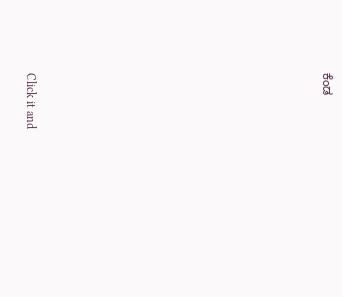ಕೆಂಡ












Click it and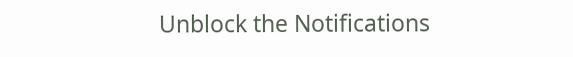Unblock the Notifications